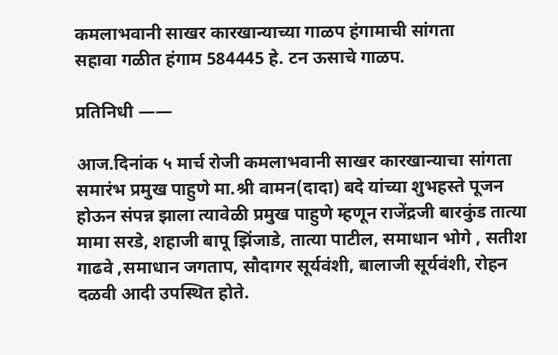कमलाभवानी साखर कारखान्याच्या गाळप हंगामाची सांगता
सहावा गळीत हंगाम 584445 हे. टन ऊसाचे गाळप.

प्रतिनिधी ——

आज.दिनांक ५ मार्च रोजी कमलाभवानी साखर कारखान्याचा सांगता समारंभ प्रमुख पाहुणे मा.श्री वामन(दादा) बदे यांच्या शुभहस्ते पूजन होऊन संपन्न झाला त्यावेळी प्रमुख पाहुणे म्हणून राजेंद्रजी बारकुंड तात्या मामा सरडे, शहाजी बापू झिंजाडे, तात्या पाटील, समाधान भोगे , सतीश गाढवे ,समाधान जगताप, सौदागर सूर्यवंशी, बालाजी सूर्यवंशी, रोहन दळवी आदी उपस्थित होते.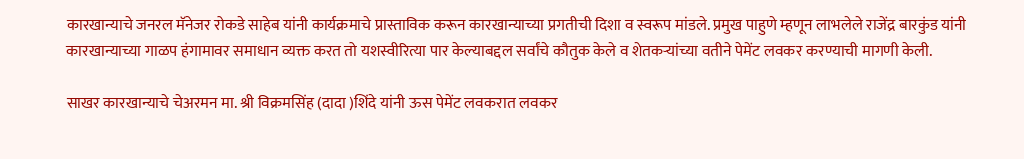कारखान्याचे जनरल मॅनेजर रोकडे साहेब यांनी कार्यक्रमाचे प्रास्ताविक करून कारखान्याच्या प्रगतीची दिशा व स्वरूप मांडले. प्रमुख पाहुणे म्हणून लाभलेले राजेंद्र बारकुंड यांनी कारखान्याच्या गाळप हंगामावर समाधान व्यक्त करत तो यशस्वीरित्या पार केल्याबद्दल सर्वांचे कौतुक केले व शेतकऱ्यांच्या वतीने पेमेंट लवकर करण्याची मागणी केली.

साखर कारखान्याचे चेअरमन मा. श्री विक्रमसिंह (दादा )शिंदे यांनी ऊस पेमेंट लवकरात लवकर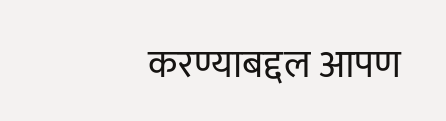करण्याबद्दल आपण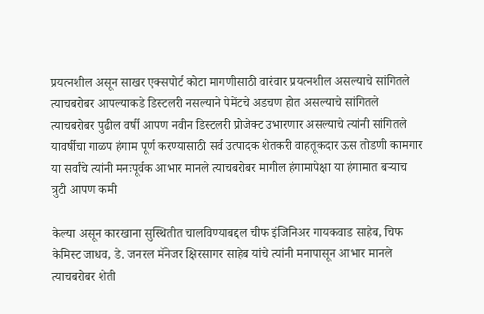प्रयत्नशील असून साखर एक्सपोर्ट कोटा मागणीसाठी वारंवार प्रयत्नशील असल्याचे सांगितले त्याचबरोबर आपल्याकडे डिस्टलरी नसल्याने पेमेंटचे अडचण होत असल्याचे सांगितले त्याचबरोबर पुढील वर्षी आपण नवीन डिस्टलरी प्रोजेक्ट उभारणार असल्याचे त्यांनी सांगितले यावर्षीचा गाळप हंगाम पूर्ण करण्यासाठी सर्व उत्पादक शेतकरी वाहतूकदार ऊस तोडणी कामगार या सर्वांचे त्यांनी मनःपूर्वक आभार मानले त्याचबरोबर मागील हंगामापेक्षा या हंगामात बऱ्याच त्रुटी आपण कमी

केल्या असून कारखाना सुस्थितीत चालविण्याबद्दल चीफ इंजिनिअर गायकवाड साहेब, चिफ केमिस्ट जाधव, डे. जनरल मॅनेजर क्षिरसागर साहेब यांचे त्यांनी मनापासून आभार मानले त्याचबरोबर शेती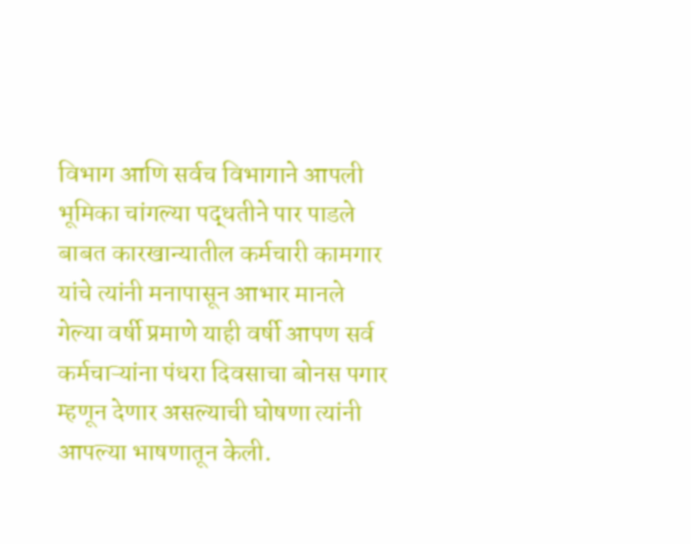विभाग आणि सर्वच विभागाने आपली भूमिका चांगल्या पद्धतीने पार पाडले बाबत कारखान्यातील कर्मचारी कामगार यांचे त्यांनी मनापासून आभार मानले
गेल्या वर्षी प्रमाणे याही वर्षी आपण सर्व कर्मचाऱ्यांना पंधरा दिवसाचा बोनस पगार म्हणून देणार असल्याची घोषणा त्यांनी आपल्या भाषणातून केली.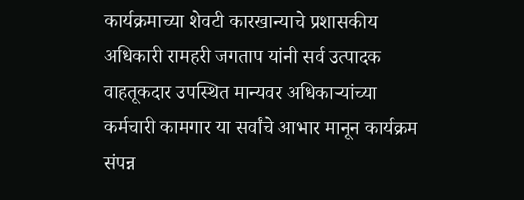कार्यक्रमाच्या शेवटी कारखान्याचे प्रशासकीय अधिकारी रामहरी जगताप यांनी सर्व उत्पादक वाहतूकदार उपस्थित मान्यवर अधिकाऱ्यांच्या कर्मचारी कामगार या सर्वांचे आभार मानून कार्यक्रम संपन्न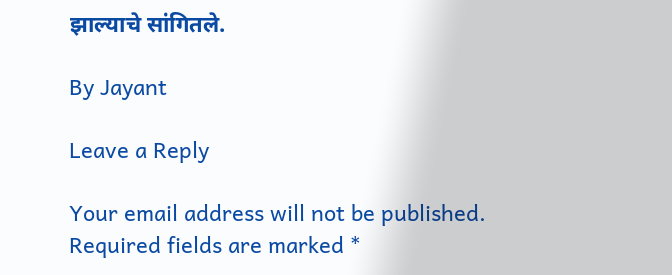झाल्याचे सांगितले.

By Jayant

Leave a Reply

Your email address will not be published. Required fields are marked *